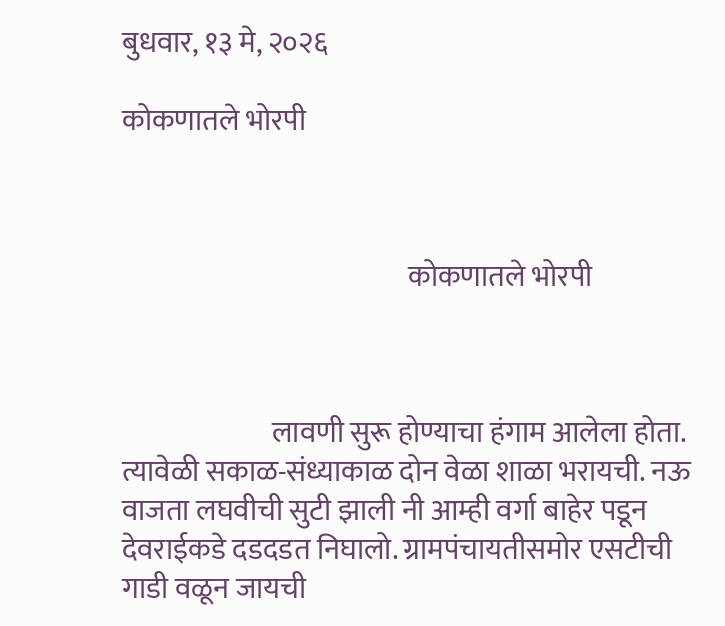बुधवार, १३ मे, २०२६

कोकणातले भोरपी



                                                  कोकणातले भोरपी



                          लावणी सुरू होण्याचा हंगाम आलेला होता. त्यावेळी सकाळ-संध्याकाळ दोन वेळा शाळा भरायची. नऊ वाजता लघवीची सुटी झाली नी आम्ही वर्गा बाहेर पडून देवराईकडे दडदडत निघालो. ग्रामपंचायतीसमोर एसटीची गाडी वळून जायची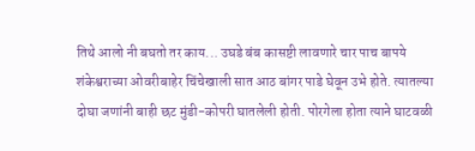तिथे आलो नी बघतो तर काय... उघडे बंब कासष्टी लावणारे चार पाच बापये शंकेश्वराच्या ओवरीबाहेर चिंचेखाली सात आठ बांगर पाडे घेवून उभे होते. त्यातल्या दोघा जणांनी बाही छट मुंडी-कोपरी घातलेली होती. पोरगेला होता त्याने घाटवळी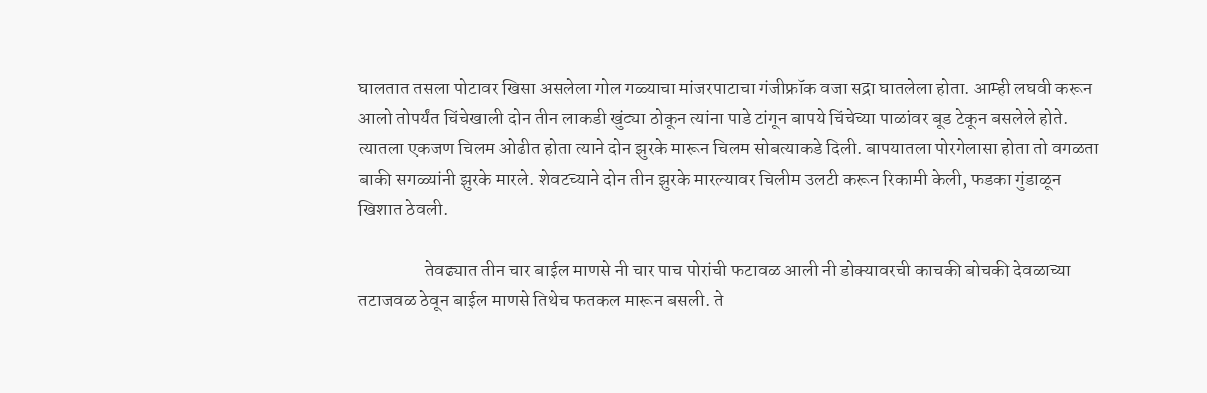घालतात तसला पोटावर खिसा असलेला गोल गळ्याचा मांजरपाटाचा गंजीफ्रॉक वजा सद्रा घातलेला होता. आम्ही लघवी करून आलो तोपर्यंत चिंचेखाली दोन तीन लाकडी खुंट्या ठोकून त्यांना पाडे टांगून बापये चिंचेच्या पाळांवर बूड टेकून बसलेले होते. त्यातला एकजण चिलम ओढीत होता त्याने दोन झुरके मारून चिलम सोबत्याकडे दिली. बापयातला पोरगेलासा होता तो वगळता बाकी सगळ्यांनी झुरके मारले. शेवटच्याने दोन तीन झुरके मारल्यावर चिलीम उलटी करून रिकामी केली, फडका गुंडाळून खिशात ठेवली.

                  तेवढ्यात तीन चार बाईल माणसे नी चार पाच पोरांची फटावळ आली नी डोक्यावरची काचकी बोचकी देवळाच्या तटाजवळ ठेवून बाईल माणसे तिथेच फतकल मारून बसली. ते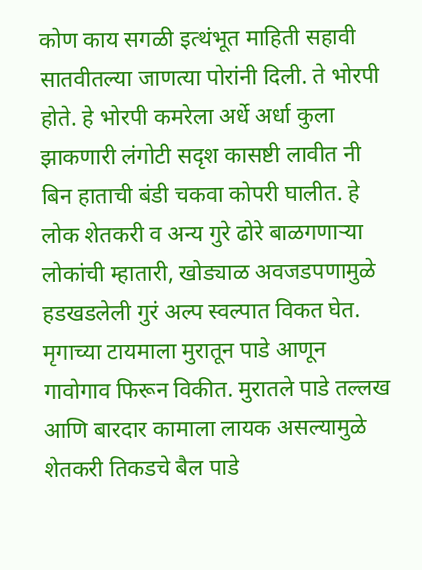कोण काय सगळी इत्थंभूत माहिती सहावी सातवीतल्या जाणत्या पोरांनी दिली. ते भोरपी होते. हे भोरपी कमरेला अर्धे अर्धा कुला झाकणारी लंगोटी सदृश कासष्टी लावीत नी बिन हाताची बंडी चकवा कोपरी घालीत. हे लोक शेतकरी व अन्य गुरे ढोरे बाळगणाऱ्या लोकांची म्हातारी, खोड्याळ अवजडपणामुळे हडखडलेली गुरं अल्प स्वल्पात विकत घेत. मृगाच्या टायमाला मुरातून पाडे आणून गावोगाव फिरून विकीत. मुरातले पाडे तल्लख आणि बारदार कामाला लायक असल्यामुळे शेतकरी तिकडचे बैल पाडे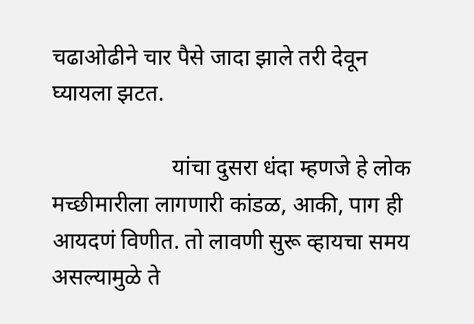चढाओढीने चार पैसे जादा झाले तरी देवून घ्यायला झटत.

                     यांचा दुसरा धंदा म्हणजे हे लोक मच्छीमारीला लागणारी कांडळ, आकी, पाग ही आयदणं विणीत. तो लावणी सुरू व्हायचा समय असल्यामुळे ते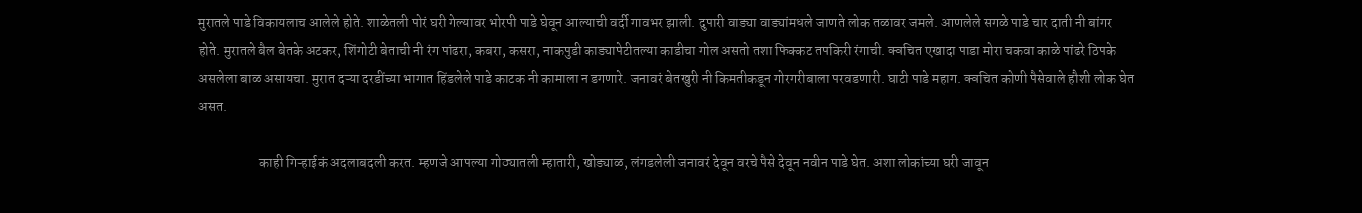मुरातले पाडे विकायलाच आलेले होते. शाळेतली पोरं घरी गेल्यावर भोरपी पाडे घेवून आल्याची वर्दी गावभर झाली. दुपारी वाड्या वाड्यांमधले जाणते लोक तळावर जमले. आणलेले सगळे पाडे चार दाती नी बांगर होते. मुरातले बैल बेतके अटकर, शिंगोटी बेताची नी रंग पांढरा, कबरा, कसरा, नाकपुडी काड्यापेटीतल्या काडीचा गोल असतो तशा फिक्कट तपकिरी रंगाची. क्वचित एखादा पाडा मोरा चकवा काळे पांढरे ठिपके असलेला बाळ असायचा. मुरात दऱ्या दरडींच्या भागात हिंडलेले पाडे काटक नी कामाला न डगणारे. जनावरं बेतखुरी नी किमतीकडून गोरगरीबाला परवडणारी. घाटी पाडे महाग. क्वचित कोणी पैसेवाले हौशी लोक घेत असत.

                      काही गिऱ्हाईकं अदलाबदली करत. म्हणजे आपल्या गोठ्यातली म्हातारी, खोड्याळ, लंगडलेली जनावरं देवून वरचे पैसे देवून नवीन पाडे घेत. अशा लोकांच्या घरी जावून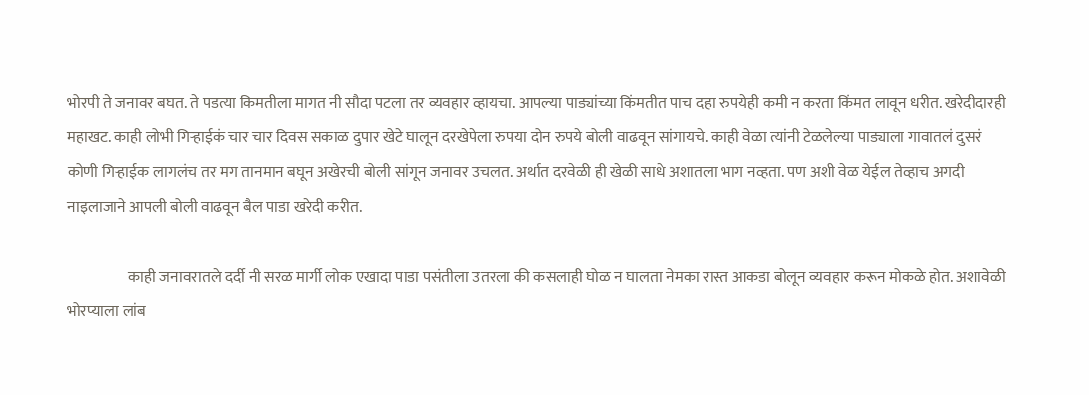भोरपी ते जनावर बघत. ते पडत्या किमतीला मागत नी सौदा पटला तर व्यवहार व्हायचा. आपल्या पाड्यांच्या किंमतीत पाच दहा रुपयेही कमी न करता किंमत लावून धरीत. खरेदीदारही महाखट. काही लोभी गिऱ्हाईकं चार चार दिवस सकाळ दुपार खेटे घालून दरखेपेला रुपया दोन रुपये बोली वाढवून सांगायचे. काही वेळा त्यांनी टेळलेल्या पाड्याला गावातलं दुसरं कोणी गिऱ्हाईक लागलंच तर मग तानमान बघून अखेरची बोली सांगून जनावर उचलत. अर्थात दरवेळी ही खेळी साधे अशातला भाग नव्हता. पण अशी वेळ येईल तेव्हाच अगदी नाइलाजाने आपली बोली वाढवून बैल पाडा खरेदी करीत.

                    काही जनावरातले दर्दी नी सरळ मार्गी लोक एखादा पाडा पसंतीला उतरला की कसलाही घोळ न घालता नेमका रास्त आकडा बोलून व्यवहार करून मोकळे होत. अशावेळी भोरप्याला लांब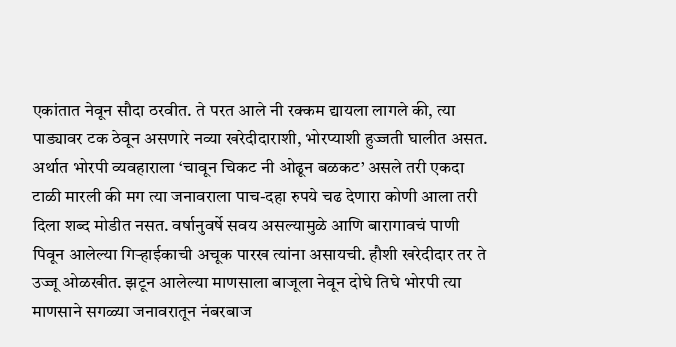एकांतात नेवून सौदा ठरवीत. ते परत आले नी रक्कम द्यायला लागले की, त्या पाड्यावर टक ठेवून असणारे नव्या खरेदीदाराशी, भोरप्याशी हुज्जती घालीत असत. अर्थात भोरपी व्यवहाराला ‘चावून चिकट नी ओढून बळकट’ असले तरी एकदा टाळी मारली की मग त्या जनावराला पाच-दहा रुपये चढ देणारा कोणी आला तरी दिला शब्द मोडीत नसत. वर्षानुवर्षे सवय असल्यामुळे आणि बारागावचं पाणी पिवून आलेल्या गिऱ्हाईकाची अचूक पारख त्यांना असायची. हौशी खरेदीदार तर ते उज्जू ओळखीत. झटून आलेल्या माणसाला बाजूला नेवून दोघे तिघे भोरपी त्या माणसाने सगळ्या जनावरातून नंबरबाज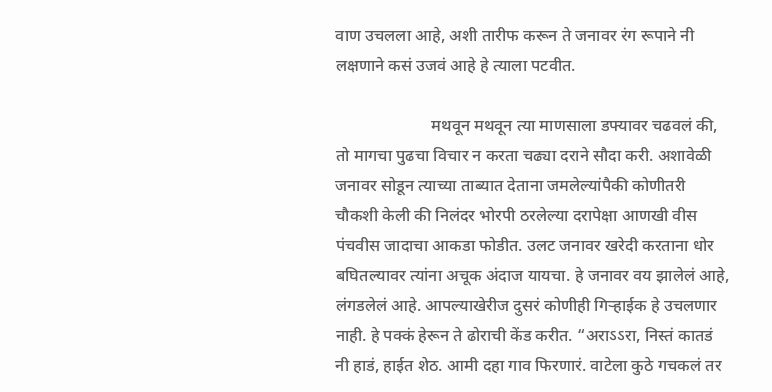वाण उचलला आहे, अशी तारीफ करून ते जनावर रंग रूपाने नी लक्षणाने कसं उजवं आहे हे त्याला पटवीत.

                       मथवून मथवून त्या माणसाला डफ्यावर चढवलं की, तो मागचा पुढचा विचार न करता चढ्या दराने सौदा करी. अशावेळी जनावर सोडून त्याच्या ताब्यात देताना जमलेल्यांपैकी कोणीतरी चौकशी केली की निलंदर भोरपी ठरलेल्या दरापेक्षा आणखी वीस पंचवीस जादाचा आकडा फोडीत. उलट जनावर खरेदी करताना धोर बघितल्यावर त्यांना अचूक अंदाज यायचा. हे जनावर वय झालेलं आहे, लंगडलेलं आहे. आपल्याखेरीज दुसरं कोणीही गिऱ्हाईक हे उचलणार नाही. हे पक्कं हेरून ते ढोराची केंड करीत. “अराऽऽरा, निस्तं कातडं नी हाडं, हाईत शेठ. आमी दहा गाव फिरणारं. वाटेला कुठे गचकलं तर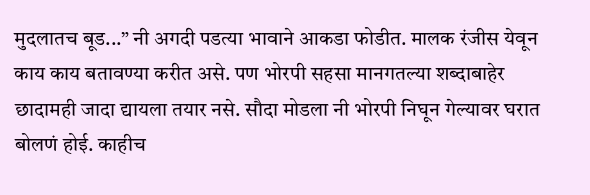मुदलातच बूड...” नी अगदी पडत्या भावाने आकडा फोडीत. मालक रंजीस येवून काय काय बतावण्या करीत असे. पण भोरपी सहसा मानगतल्या शब्दाबाहेर छादामही जादा द्यायला तयार नसे. सौदा मोडला नी भोरपी निघून गेल्यावर घरात बोलणं होई. काहीच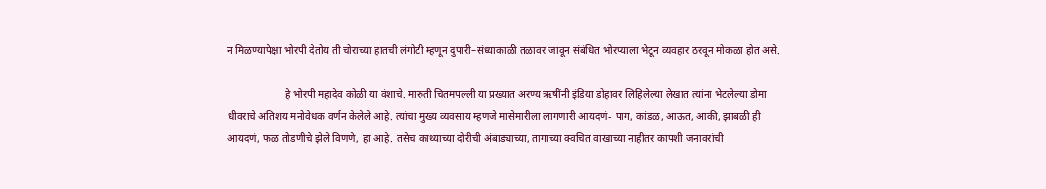न मिळण्यापेक्षा भोरपी देतोय ती चोराच्या हातची लंगोटी म्हणून दुपारी–संध्याकाळी तळावर जावून संबंधित भोरप्याला भेटून व्यवहार ठरवून मोकळा होत असे.

                      हे भोरपी महादेव कोळी या वंशाचे. मारुती चितमपल्ली या प्रख्यात अरण्य ऋषींनी इंडिया डोहावर लिहिलेल्या लेखात त्यांना भेटलेल्या डोमा धीवराचे अतिशय मनोवेधक वर्णन केलेले आहे. त्यांचा मुख्य व्यवसाय म्हणजे मासेमारीला लागणारी आयदणं- पाग, कांडळ, आऊत, आकी, झाबळी ही आयदणं, फळ तोडणीचे झेले विणणे, हा आहे. तसेच काथ्याच्या दोरीची अंबाड्याच्या, तागाच्या क्वचित वाखाच्या नाहीतर कापशी जनावरांची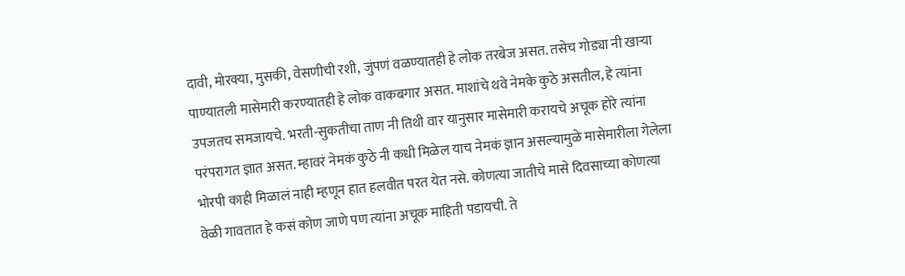दावी, मोरक्या, मुसकी, वेसणीची रशी, जुंपणं वळण्यातही हे लोक तरबेज असत. तसेच गोड्या नी खाऱ्या पाण्यातली मासेमारी करण्यातही हे लोक वाकबगार असत. माशांचे थवे नेमके कुठे असतील, हे त्यांना उपजतच समजायचे. भरती-सुकतीचा ताण नी तिथी वार यानुसार मासेमारी करायचे अचूक होरे त्यांना परंपरागत ज्ञात असत. म्हावरं नेमकं कुठे नी कधी मिळेल याच नेमकं ज्ञान असल्यामुळे मासेमारीला गेलेला भोरपी काही मिळालं नाही म्हणून हात हलवीत परत येत नसे. कोणत्या जातीचे मासे दिवसाच्या कोणत्या वेळी गावतात हे कसं कोण जाणे पण त्यांना अचूक माहिती पडायची. ते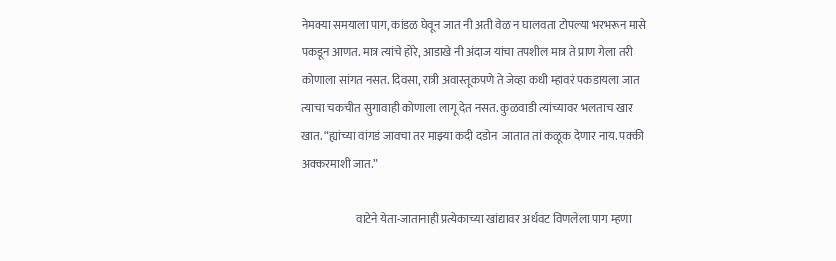नेमक्या समयाला पाग, कांडळ घेवून जात नी अती वेळ न घालवता टोपल्या भरभरून मासे पकडून आणत. मात्र त्यांचे होरे, आडाखे नी अंदाज यांचा तपशील मात्र ते प्राण गेला तरी कोणाला सांगत नसत. दिवसा, रात्री अवास्तूकपणे ते जेव्हा कधी म्हावरं पकडायला जात त्याचा चकचीत सुगावाही कोणाला लागू देत नसत. कुळवाडी त्यांच्यावर भलताच खार खात. “ह्यांच्या वांगडं जावचा तर माझ्या कदी दडोन  जातात तां कळूक देणार नाय. पक्की अक्करमाशी जात.”

                        वाटेने येता-जातानाही प्रत्येकाच्या खांद्यावर अर्धवट विणलेला पाग म्हणा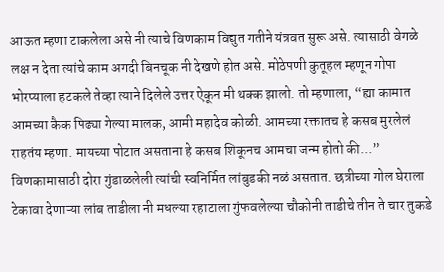आऊत म्हणा टाकलेला असे नी त्याचे विणकाम विद्युत गतीने यंत्रवत सुरू असे. त्यासाठी वेगळे लक्ष न देता त्यांचे काम अगदी बिनचूक नी देखणे होत असे. मोठेपणी कुतूहल म्हणून गोपा भोरप्याला हटकले तेव्हा त्याने दिलेले उत्तर ऐकून मी थक्क झालो. तो म्हणाला, “ह्या कामात आमच्या कैक पिढ्या गेल्या मालक, आमी महादेव कोळी. आमच्या रक्तातच हे कसब मुरलेलं राहतंय म्हणा. मायच्या पोटात असताना हे कसब शिकूनच आमचा जन्म होतो की...” विणकामासाठी दोरा गुंडाळलेली त्यांची स्वनिर्मित लांबुडकी नळं असतात. छत्रीच्या गोल घेराला टेकावा देणाऱ्या लांब ताडीला नी मधल्या रहाटाला गुंफवलेल्या चौकोनी ताडीचे तीन ते चार तुकडे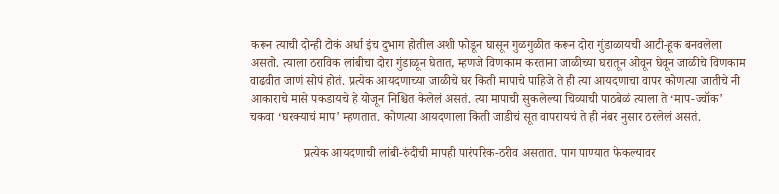करून त्याची दोन्ही टोकं अर्धा इंच दुभाग होतील अशी फोडून घासून गुळगुळीत करून दोरा गुंडाळायची आटी-हूक बनवलेला असतो. त्याला ठराविक लांबीचा दोरा गुंडाळून घेतात, म्हणजे विणकाम करताना जाळीच्या घरातून ओवून घेवून जाळीचे विणकाम वाढवीत जाणं सोपं होतं. प्रत्येक आयदणाच्या जाळीचे घर किती मापाचे पाहिजे ते ही त्या आयदणाचा वापर कोणत्या जातीचे नी आकाराचे मासे पकडायचे हे योजून निश्चित केलेलं असतं. त्या मापाची सुकलेल्या चिव्याची पाठबेळं त्याला ते ‘माप-ज्वॉक’ चकवा ‘घरक्याचं माप’ म्हणतात. कोणत्या आयदणाला किती जाडीचं सूत वापरायचं ते ही नंबर नुसार ठरलेलं असतं.

                 प्रत्येक आयदणाची लांबी-रुंदीची मापही पारंपरिक-ठरीव असतात. पाग पाण्यात फेकल्यावर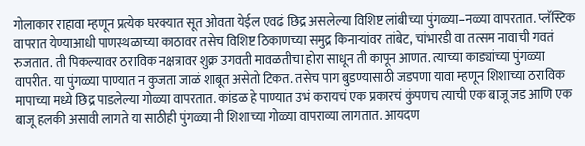गोलाकार राहावा म्हणून प्रत्येक घरक्यात सूत ओवता येईल एवढं छिद्र असलेल्या विशिष्ट लांबीच्या पुंगळ्या–नळ्या वापरतात. प्लॅस्टिक वापरात येण्याआधी पाणस्थळाच्या काठावर तसेच विशिष्ट ठिकाणच्या समुद्र किनाऱ्यांवर तांबेट, चांभारडी वा तत्सम नावाची गवतं रुजतात. ती पिकल्यावर ठराविक नक्षत्रावर शुक्र उगवती मावळतीचा होरा साधून ती कापून आणत. त्याच्या काड्यांच्या पुंगळ्या वापरीत. या पुंगळ्या पाण्यात न कुजता जाळं शाबूत असेतो टिकत. तसेच पाग बुडण्यासाठी जडपणा यावा म्हणून शिशाच्या ठराविक मापाच्या मध्ये छिद्र पाडलेल्या गोळ्या वापरतात. कांडळ हे पाण्यात उभं करायचं एक प्रकारचं कुंपणच त्याची एक बाजू जड आणि एक बाजू हलकी असावी लागते या साठीही पुंगळ्या नी शिशाच्या गोळ्या वापराव्या लागतात. आयदण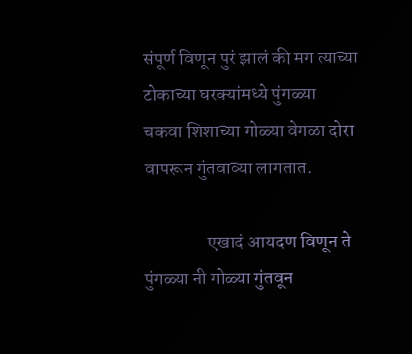संपूर्ण विणून पुरं झालं की मग त्याच्या टोकाच्या घरक्यांमध्ये पुंगळ्या चकवा शिशाच्या गोळ्या वेगळा दोरा वापरून गुंतवाव्या लागतात.

                 एखादं आयदण विणून ते पुंगळ्या नी गोळ्या गुंतवून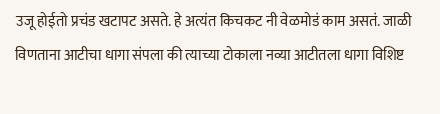उजू होईतो प्रचंड खटापट असते. हे अत्यंत किचकट नी वेळमोडं काम असतं. जाळी विणताना आटीचा धागा संपला की त्याच्या टोकाला नव्या आटीतला धागा विशिष्ट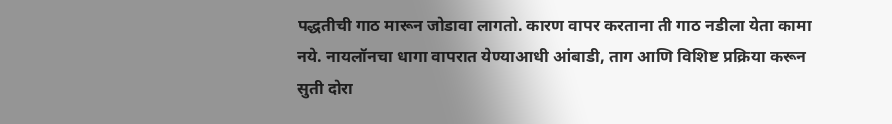पद्धतीची गाठ मारून जोडावा लागतो. कारण वापर करताना ती गाठ नडीला येता कामा नये. नायलॉनचा धागा वापरात येण्याआधी आंबाडी, ताग आणि विशिष्ट प्रक्रिया करून सुती दोरा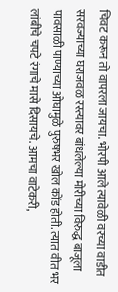चिवट करून तो वापरला जायचा. भोरपी आले त्यावेळी वरच्या वाडीत सरवज्याच्या घराजवळ रस्त्यावर बांधलेल्या मोरीच्या विरुद्ध बाजूला पावसाळी पाण्याच्या ओघामुळे पुरुषभर खोल कोंड होती. त्यात वीत भर लांबीचे चपटे रंगाचे मासे दिसायचे. आमचा वाटेकरी,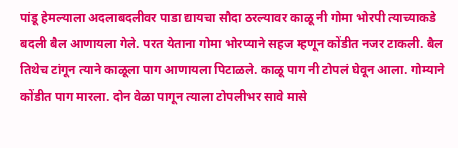पांडू हेमल्याला अदलाबदलीवर पाडा द्यायचा सौदा ठरल्यावर काळू नी गोमा भोरपी त्याच्याकडे बदली बैल आणायला गेले. परत येताना गोमा भोरप्याने सहज म्हणून कोंडीत नजर टाकली. बैल तिथेच टांगून त्याने काळूला पाग आणायला पिटाळले. काळू पाग नी टोपलं घेवून आला. गोम्याने कोंडीत पाग मारला. दोन वेळा पागून त्याला टोपलीभर सावे मासे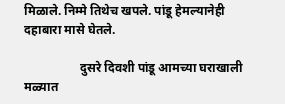मिळाले. निम्मे तिथेच खपले. पांडू हेमल्यानेही दहाबारा मासे घेतले.

                  दुसरे दिवशी पांडू आमच्या घराखाली मळ्यात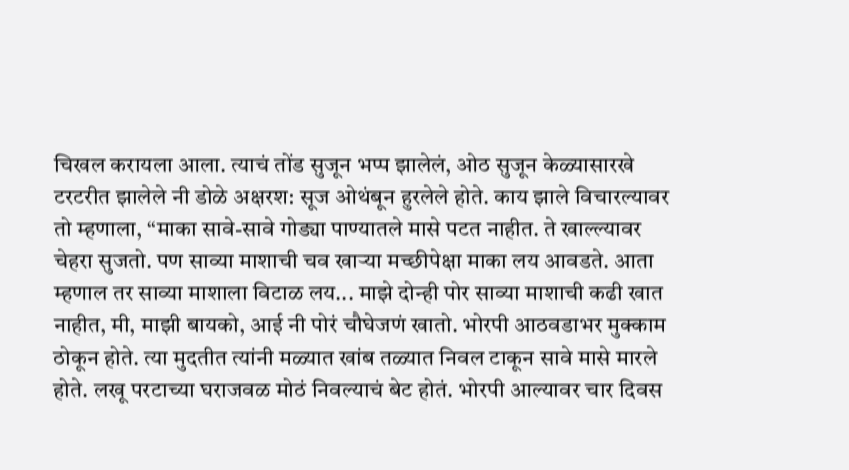चिखल करायला आला. त्याचं तोंड सुजून भप्प झालेलं, ओठ सुजून केळ्यासारखे टरटरीत झालेले नी डोळे अक्षरश: सूज ओथंबून हुरलेले होते. काय झाले विचारल्यावर तो म्हणाला, “माका सावे-सावे गोड्या पाण्यातले मासे पटत नाहीत. ते खाल्ल्यावर चेहरा सुजतो. पण साव्या माशाची चव खाऱ्या मच्छीपेक्षा माका लय आवडते. आता म्हणाल तर साव्या माशाला विटाळ लय... माझे दोन्ही पोर साव्या माशाची कढी खात नाहीत, मी, माझी बायको, आई नी पोरं चौघेजणं खातो. भोरपी आठवडाभर मुक्काम ठोकून होते. त्या मुदतीत त्यांनी मळ्यात खांब तळ्यात निवल टाकून सावे मासे मारले होते. लखू परटाच्या घराजवळ मोठं निवल्याचं बेट होतं. भोरपी आल्यावर चार दिवस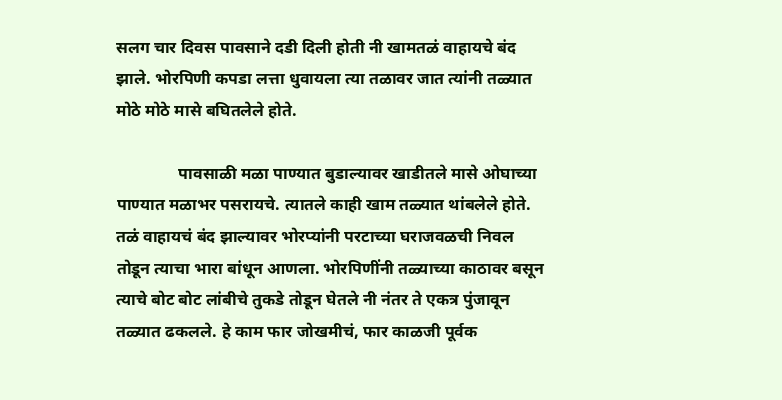सलग चार दिवस पावसाने दडी दिली होती नी खामतळं वाहायचे बंद झाले. भोरपिणी कपडा लत्ता धुवायला त्या तळावर जात त्यांनी तळ्यात मोठे मोठे मासे बघितलेले होते.

               पावसाळी मळा पाण्यात बुडाल्यावर खाडीतले मासे ओघाच्या पाण्यात मळाभर पसरायचे. त्यातले काही खाम तळ्यात थांबलेले होते. तळं वाहायचं बंद झाल्यावर भोरप्यांनी परटाच्या घराजवळची निवल तोडून त्याचा भारा बांधून आणला. भोरपिणींनी तळ्याच्या काठावर बसून त्याचे बोट बोट लांबीचे तुकडे तोडून घेतले नी नंतर ते एकत्र पुंजावून तळ्यात ढकलले. हे काम फार जोखमीचं, फार काळजी पूर्वक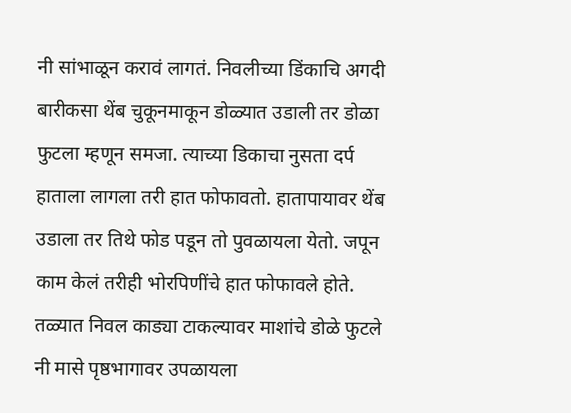नी सांभाळून करावं लागतं. निवलीच्या डिंकाचि अगदी बारीकसा थेंब चुकूनमाकून डोळ्यात उडाली तर डोळा फुटला म्हणून समजा. त्याच्या डिकाचा नुसता दर्प हाताला लागला तरी हात फोफावतो. हातापायावर थेंब उडाला तर तिथे फोड पडून तो पुवळायला येतो. जपून काम केलं तरीही भोरपिणींचे हात फोफावले होते. तळ्यात निवल काड्या टाकल्यावर माशांचे डोळे फुटले नी मासे पृष्ठभागावर उपळायला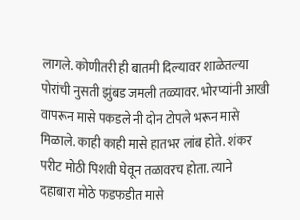लागले. कोणीतरी ही बातमी दिल्यावर शाळेतल्या पोरांची नुसती झुंबड जमली तळ्यावर. भोरप्यांनी आखी वापरून मासे पकडले नी दोन टोपले भरून मासे मिळाले. काही काही मासे हातभर लांब होते. शंकर परीट मोठी पिशवी घेवून तळावरच होता. त्याने दहाबारा मोठे फडफडीत मासे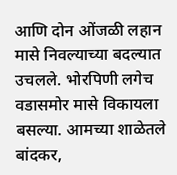आणि दोन ओंजळी लहान मासे निवल्याच्या बदल्यात उचलले. भोरपिणी लगेच वडासमोर मासे विकायला बसल्या. आमच्या शाळेतले बांदकर,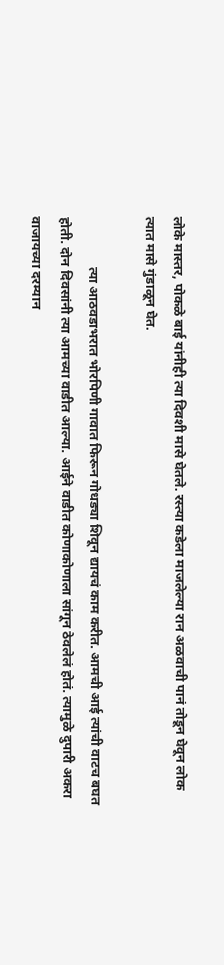लोके मास्तर, पोकळे बाई यांनीही त्या दिवशी मासे घेतले. रस्त्या कडेला माजलेल्या रान अळवाची पानं तोडून घेवून लोक त्यात मासे गुंडाळून घेत.

               त्या आठवडाभरात भोरपिणी गावात फिरून गोधड्या शिवून द्यायचं काम करीत. आमची आई त्यांची वाटच बघत होती. दोन दिवसांनी त्या आमच्या वाडीत आल्या. आईने वाडीत कोणाकोणाला सांगून ठेवलेलं होतं. त्यामुळे दुपारी अकरा वाजायच्या दरम्यान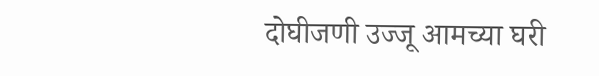दोघीजणी उज्जू आमच्या घरी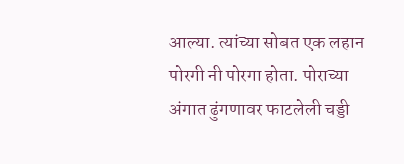आल्या. त्यांच्या सोबत एक लहान पोरगी नी पोरगा होता. पोराच्या अंगात ढुंगणावर फाटलेली चड्डी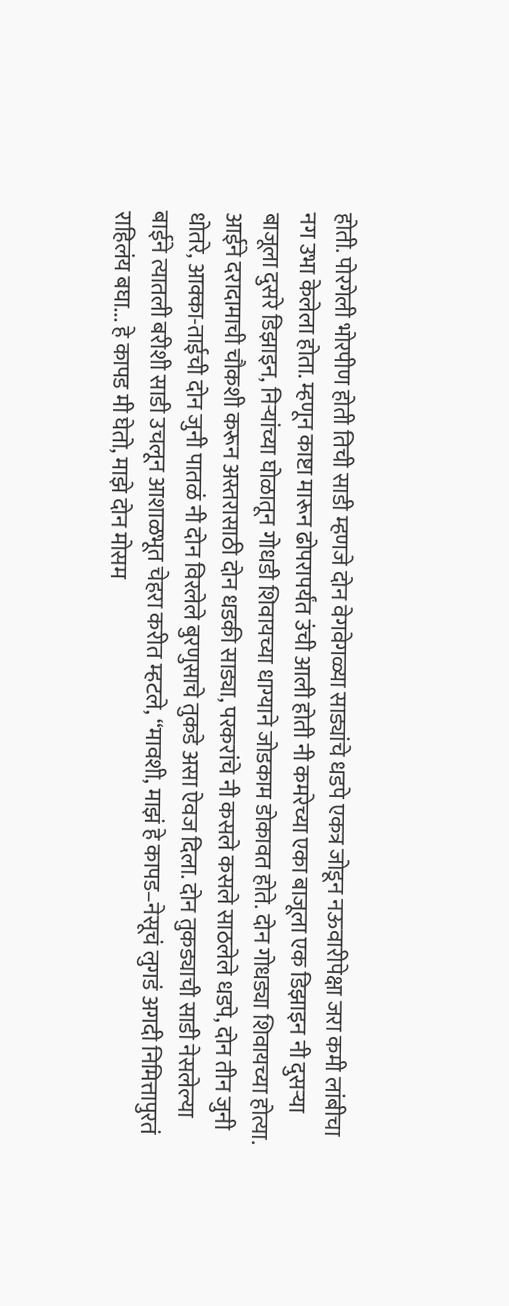होती. पोरगेली भोरपीण होती तिची साडी म्हणजे दोन वेगवेगळ्या साड्यांचे धडपे एकत्र जोडून नऊवारीपेक्षा जरा कमी लांबीचा नग उभा केलेला होता. म्हणून काष्टा मारून ढोपरापर्यंत उंची आली होती नी कमरेच्या एका बाजूला एक डिझाइन नी दुसऱ्या बाजूला दुसरे डिझाइन, निऱ्यांच्या घोळातून गोधडी शिवायच्या धाग्याने जोडकाम डोकावत होते. दोन गोधड्या शिवायच्या होत्या. आईने दरादामाची चौकशी करून अस्तरासाठी दोन धडकी साड्या, परकरांचे नी कसले कसले साठलेले धडपे, दोन तीन जुनी धोतरे, आक्का-ताईची दोन जुनी पातळं नी दोन विरलेले बुरणुसाचे तुकडे असा ऐवज दिला. दोन तुकड्याची साडी नेसलेल्या बाईने त्यातली बरीशी साडी उचलून आशाळभूत चेहरा करीत म्हटले, “मावशी, माझं हे कापड–नेसूचं लुगडं अगदी निमित्तापुरतं राहिलंय बघा... हे कापड मी घेतो, माझे दोन मोसम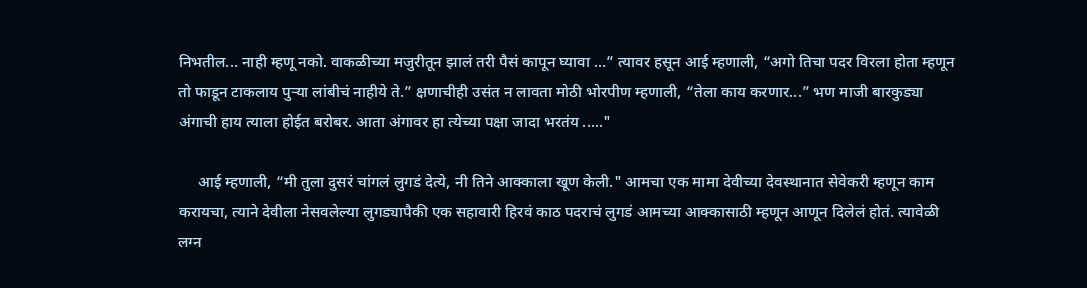निभतील... नाही म्हणू नको. वाकळीच्या मजुरीतून झालं तरी पैसं कापून घ्यावा ...” त्यावर हसून आई म्हणाली, “अगो तिचा पदर विरला होता म्हणून तो फाडून टाकलाय पुऱ्या लांबीचं नाहीये ते.” क्षणाचीही उसंत न लावता मोठी भोरपीण म्हणाली, “तेला काय करणार...” भण माजी बारकुड्या अंगाची हाय त्याला होईत बरोबर. आता अंगावर हा त्येच्या पक्षा जादा भरतंय ....."

     आई म्हणाली, “मी तुला दुसरं चांगलं लुगडं देत्ये, नी तिने आक्काला खूण केली." आमचा एक मामा देवीच्या देवस्थानात सेवेकरी म्हणून काम करायचा, त्याने देवीला नेसवलेल्या लुगड्यापैकी एक सहावारी हिरवं काठ पदराचं लुगडं आमच्या आक्कासाठी म्हणून आणून दिलेलं होतं. त्यावेळी लग्न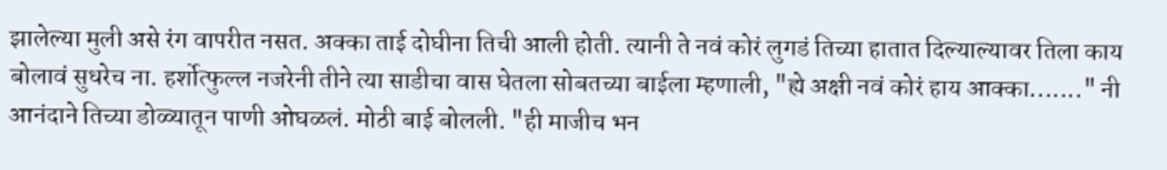झालेल्या मुली असे रंग वापरीत नसत. अक्का ताई दोघीना तिची आली होती. त्यानी ते नवं कोरं लुगडं तिच्या हातात दिल्याल्यावर तिला काय बोलावं सुधरेच ना. हर्शोत्फुल्ल नजरेनी तीने त्या साडीचा वास घेतला सोबतच्या बाईला म्हणाली, "ह्ये अक्षी नवं कोरं हाय आक्का......." नी आनंदाने तिच्या डोळ्यातून पाणी ओघळलं. मोठी बाई बोलली. "ही माजीच भन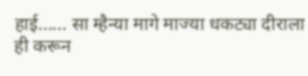हाई...... सा म्हैन्या मागे माज्या धकट्या दीराला ही करून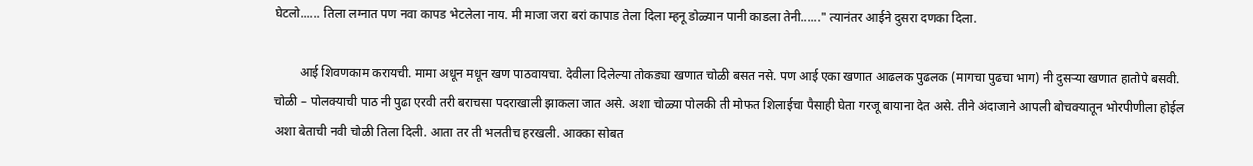घेटलो...... तिला लग्नात पण नवा कापड भेटलेला नाय. मी माजा जरा बरां कापाड तेला दिला म्हनू डोळ्यान पानी काडला तेनी......" त्यानंतर आईने दुसरा दणका दिला.

        आई शिवणकाम करायची. मामा अधून मधून खण पाठवायचा. देवीला दिलेल्या तोकड्या खणात चोळी बसत नसे. पण आई एका खणात आढलक पुढलक (मागचा पुढचा भाग) नी दुसऱ्या खणात हातोपे बसवी.  चोळी – पोलक्याची पाठ नी पुढा एरवी तरी बराचसा पदराखाली झाकला जात असे. अशा चोळ्या पोलकी ती मोफत शिलाईचा पैसाही घेता गरजू बायाना देत असे. तीने अंदाजाने आपली बोचक्यातून भोरपीणीला होईल अशा बेताची नवी चोळी तिला दिली. आता तर ती भलतीच हरखली. आक्का सोबत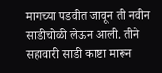मागच्या पडवीत जावून ती नवीन साडीचोळी लेऊन आली. तीने सहावारी साडी काष्टा मारून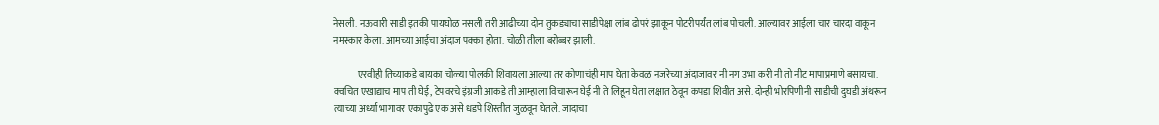नेसली. नऊवारी साडी इतकी पायघोळ नसली तरी आढीच्या दोन तुकड्याचा साडीपेक्षा लांब ढोपरं झाकून पोटरीपर्यंत लांब पोचली. आल्यावर आईला चार चारदा वाकून नमस्कार केला. आमच्या आईचा अंदाज पक्का होता. चोळी तीला बरोब्बर झाली.

             एरवीही तिच्याकडे बायका चोळ्या पोलकी शिवायला आल्या तर कोणाचंही माप घेता केवळ नजरेच्या अंदाजावर नी नग उभा करी नी तो नीट मापाप्रमाणे बसायचा. क्वचित एखाद्याच माप ती घेई, टेपवरचे इंग्रजी आकडे ती आम्हाला विचारून घेई नी ते लिहून घेता लक्षात ठेवून कपडा शिवीत असे. दोन्ही भोरपिणीनी साडीची दुघडी अंथरून त्याच्या अर्ध्या भागावर एकापुढे एक असे धडपे शिस्तीत जुळवून घेतले. जादाचा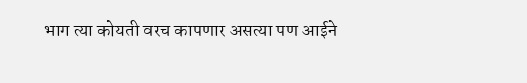भाग त्या कोयती वरच कापणार असत्या पण आईने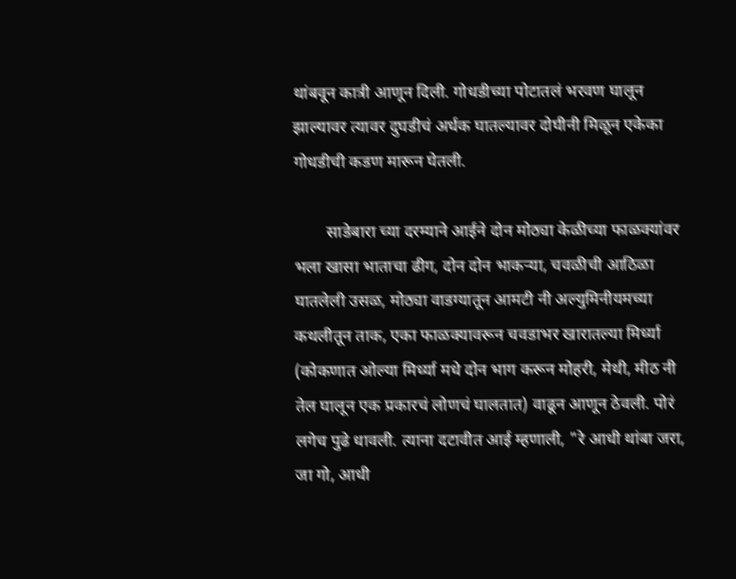थांबवून कात्री आणून दिली. गोधडीच्या पोटातलं भरवण घालून झाल्यावर त्यावर दुघडीचं अर्धक घातल्यावर दोघीनी मिळून एकेका गोधडीची कडण मारून घेतली.

        साडेबारा च्या दरम्याने आईने दोन मोठ्या केळीच्या फाळक्यांवर भला खासा भाताचा ढीग, दोन दोन भाकऱ्या, चवळीची आठिळा घातलेली उसळ, मोठ्या वाडग्यातून आमटी नी अल्युमिनीयमच्या कथलीतून ताक, एका फाळक्यावरून चवडाभर खारातल्या मिर्ध्या (कोकणात ओल्या मिर्ध्या मधे दोन भाग करून मोहरी, मेथी, मीठ नी तेल घालून एक प्रकारचं लोणचं घालतात) वाढून आणून ठेवली. पोरं लगेच पुढे धावली. त्याना दटावीत आई म्हणाली, "रे आधी थांबा जरा, जा गो, आधी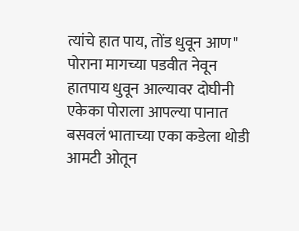त्यांचे हात पाय, तोंड धुवून आण" पोराना मागच्या पडवीत नेवून हातपाय धुवून आल्यावर दोघीनी एकेका पोराला आपल्या पानात बसवलं भाताच्या एका कडेला थोडी आमटी ओतून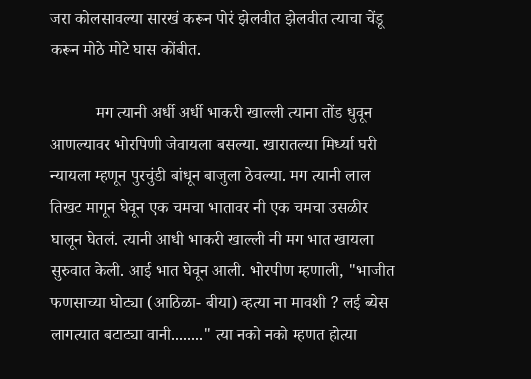जरा कोलसावल्या सारखं करून पोरं झेलवीत झेलवीत त्याचा चेंडू करून मोठे मोटे घास कोंबीत.

           मग त्यानी अर्धी अर्धी भाकरी खाल्ली त्याना तोंड धुवून आणल्यावर भोरपिणी जेवायला बसल्या. खारातल्या मिर्ध्या घरी न्यायला म्हणून पुरचुंडी बांधून बाजुला ठेवल्या. मग त्यानी लाल तिखट मागून घेवून एक चमचा भातावर नी एक चमचा उसळीर घालून घेतलं. त्यानी आधी भाकरी खाल्ली नी मग भात खायला सुरुवात केली. आई भात घेवून आली. भोरपीण म्हणाली, "भाजीत फणसाच्या घोट्या (आठिळा- बीया) व्हत्या ना मावशी ? लई ब्येस लागत्यात बटाट्या वानी........" त्या नको नको म्हणत होत्या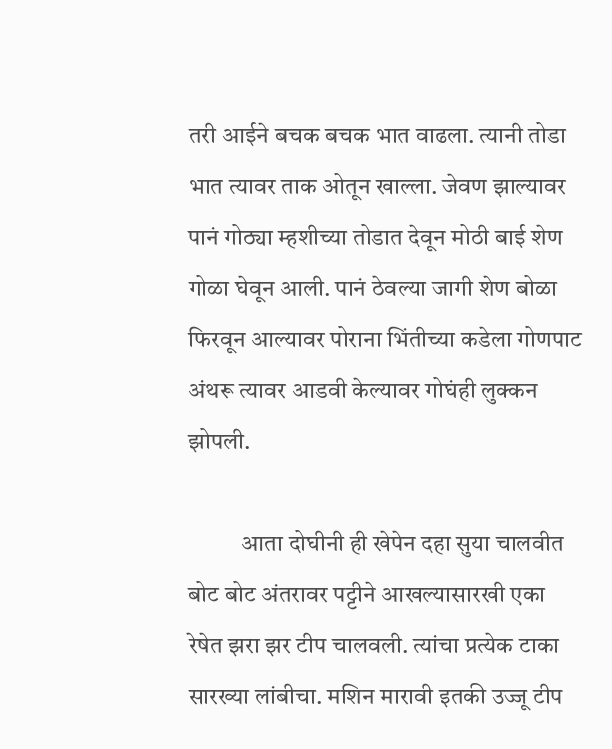तरी आईने बचक बचक भात वाढला. त्यानी तोडा भात त्यावर ताक ओतून खाल्ला. जेवण झाल्यावर पानं गोठ्या म्हशीच्या तोडात देवून मोठी बाई शेण गोळा घेवून आली. पानं ठेवल्या जागी शेण बोळा फिरवून आल्यावर पोराना भिंतीच्या कडेला गोणपाट अंथरू त्यावर आडवी केल्यावर गोघंही लुक्कन झोपली.

           आता दोघीनी ही खेपेन दहा सुया चालवीत बोट बोट अंतरावर पट्टीने आखल्यासारखी एका रेषेत झरा झर टीप चालवली. त्यांचा प्रत्येक टाका सारख्या लांबीचा. मशिन मारावी इतकी उज्जू टीप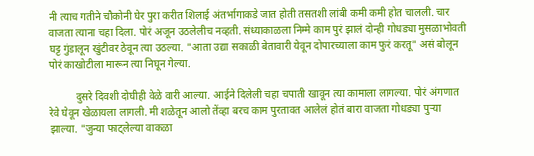नी त्याच गतीने चौकोनी घेर पुरा करीत शिलाई अंतर्भागाकडे जात होती तसतशी लांबी कमी कमी होत चालली. चार वाजता त्याना चहा दिला. पोरं अजून उठलेलीच नव्हती. संध्याकाळला निम्मे काम पुरं झालं दोन्ही गोधड्या मुसळाभोवती घट्ट गुंडालून खुंटीवर ठेवून त्या उठल्या. "आता उद्या सकाळी बेतावारी येवून दोपारच्याला काम फुरं करतू" असं बोलून पोरं काखोटीला मारून त्या निघून गेल्या.

          दुसरे दिवशी दोघीही वेळे वारी आल्या. आईने दिलेली चहा चपाती खावून त्या कामाला लागल्या. पोरं अंगणात रेवे घेवून खेळायला लागली. मी शळेतून आलो तेंव्हा बरच काम पुरतावत आलेलं होतं बारा वाजता गोधड्या पुऱ्या झाल्या. "जुन्या फाट्लेल्या वाकळा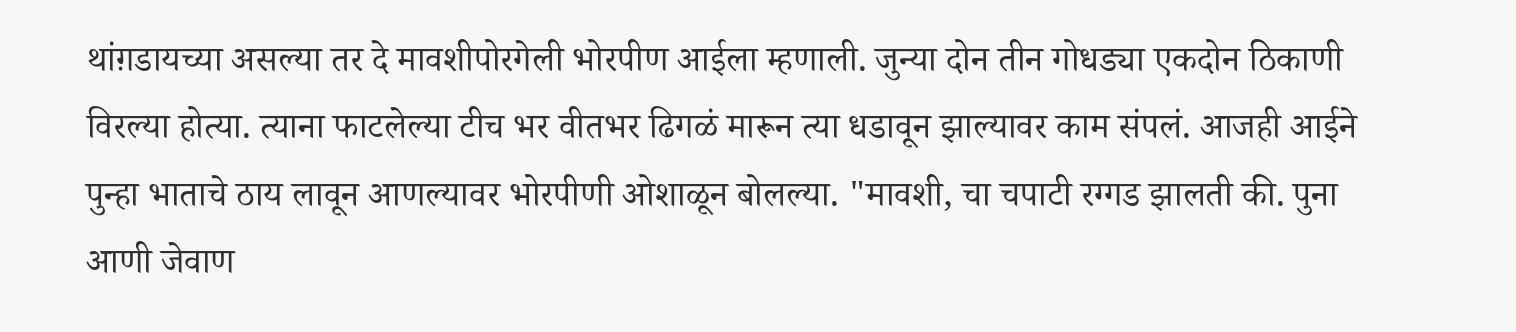थांग़डायच्या असल्या तर दे मावशीपोरगेली भोरपीण आईला म्हणाली. जुन्या दोन तीन गोधड्या एकदोन ठिकाणी विरल्या होत्या. त्याना फाटलेल्या टीच भर वीतभर ढिगळं मारून त्या धडावून झाल्यावर काम संपलं. आजही आईने पुन्हा भाताचे ठाय लावून आणल्यावर भोरपीणी ओशाळून बोलल्या. "मावशी, चा चपाटी रग्गड झालती की. पुना आणी जेवाण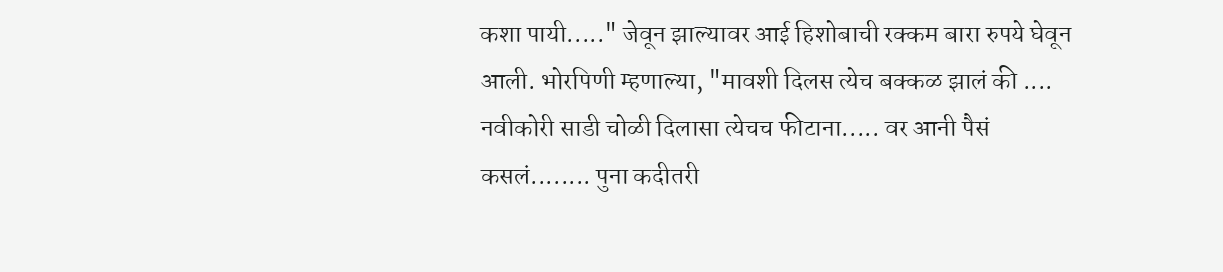कशा पायी....." जेवून झाल्यावर आई हिशोबाची रक्कम बारा रुपये घेवून आली. भोरपिणी म्हणाल्या, "मावशी दिलस त्येच बक्कळ झालं की .... नवीकोरी साडी चोळी दिलासा त्येचच फीटाना..... वर आनी पैसं कसलं........ पुना कदीतरी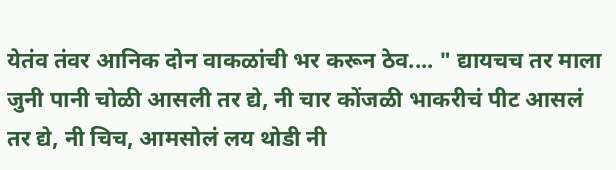येतंव तंवर आनिक दोन वाकळांची भर करून ठेव.... " द्यायचच तर माला जुनी पानी चोळी आसली तर द्ये, नी चार कोंजळी भाकरीचं पीट आसलं तर द्ये, नी चिच, आमसोलं लय थोडी नी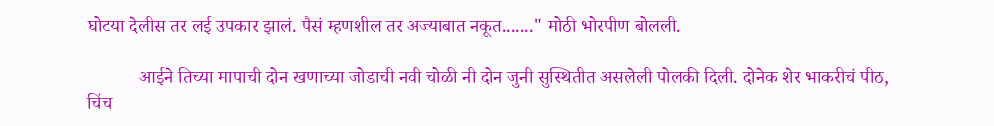घोटया देलीस तर लई उपकार झालं. पैसं म्हणशील तर अज्याबात नकूत......." मोठी भोरपीण बोलली.

           आईने तिच्या मापाची दोन खणाच्या जोडाची नवी चोळी नी दोन जुनी सुस्थितीत असलेली पोलकी दिली. दोनेक शेर भाकरीचं पीठ, चिंच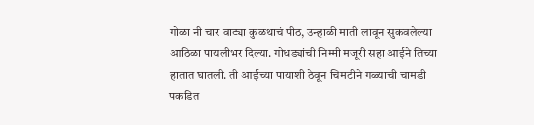गोळा नी चार वाट्या कुळथाचं पीठ, उन्हाळी माती लावून सुकवलेल्या आठिळा पायलीभर दिल्या. गोधड्यांची निम्मी मजूरी सहा आईने तिच्या हातात घातली. ती आईच्या पायाशी ठेवून चिमटीने गळ्याची चामडी पकडित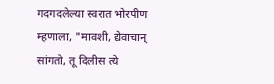गदगदलेल्या स्वरात भोरपीण म्हणाला, "मावशी, द्येवाचान् सांगतो, तू दिलीस त्ये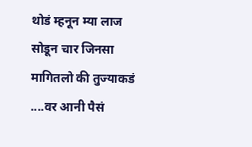थोडं म्हनून म्या लाज सोडून चार जिनसा मागितलो की तुज्याकडं ....वर आनी पैसं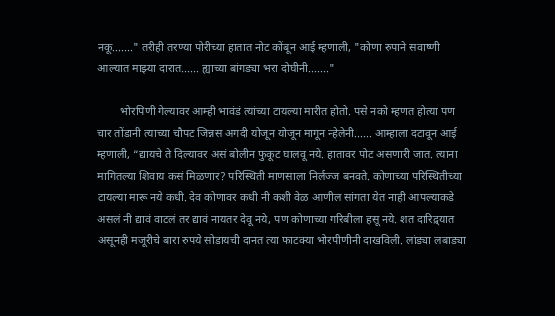नकू......." तरीही तरण्या पोरीच्या हातात नोट कोंबून आई म्हणाली, "कोणा रुपाने सवाष्णी आल्यात माझ्या दारात...... ह्याच्या बांगड्या भरा दोघीनी......."

        भोरपिणी गेल्यावर आम्ही भावंडं त्यांच्या टायल्या मारीत होतो. पसे नको म्हणत होत्या पण चार तोंडानी त्याच्या चौपट जिन्नस अगदी योजून योजून मागून न्हेलेनी...... आम्हाला दटावून आई म्हणाली, “द्यायचे ते दिल्यावर असं बोलीन फुकूट घालवू नये. हातावर पोट असणारी जात. त्याना मागितल्या शिवाय कसं मिळणार? परिस्थिती माणसाला निर्लज्ज बनवते. कोणाच्या परिस्थितीच्या टायल्या मारू नये कधी. देव कोणावर कधी नी कशी वेळ आणील सांगता येत नाही आपल्याकडे असलं नी द्यावं वाटलं तर द्यावं नायतर देवू नये, पण कोणाच्या गरिबीला हसू नये. शत दारिद्र्यात असूनही मजूरीचे बारा रुपये सोडायची दानत त्या फाटक्या भोरपीणीनी दाखविली. लांड्या लबाड्या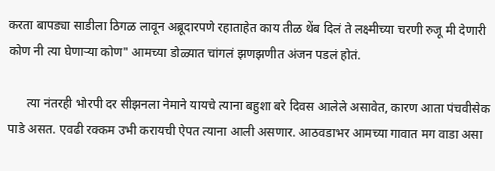करता बापड्या साडीला ठिगळ लावून अब्रूदारपणे रहाताहेत काय तीळ थेंब दिलं ते लक्ष्मीच्या चरणी रुजू मी देणारी कोण नी त्या घेणाऱ्या कोण" आमच्या डोळ्यात चांगलं झणझणीत अंजन पडलं होतं.

      त्या नंतरही भोरपी दर सीझनला नेमाने यायचे त्याना बहुशा बरे दिवस आलेले असावेत, कारण आता पंचवीसेक पाडे असत. एवढी रक्कम उभी करायची ऐपत त्याना आली असणार. आठवडाभर आमच्या गावात मग वाडा असा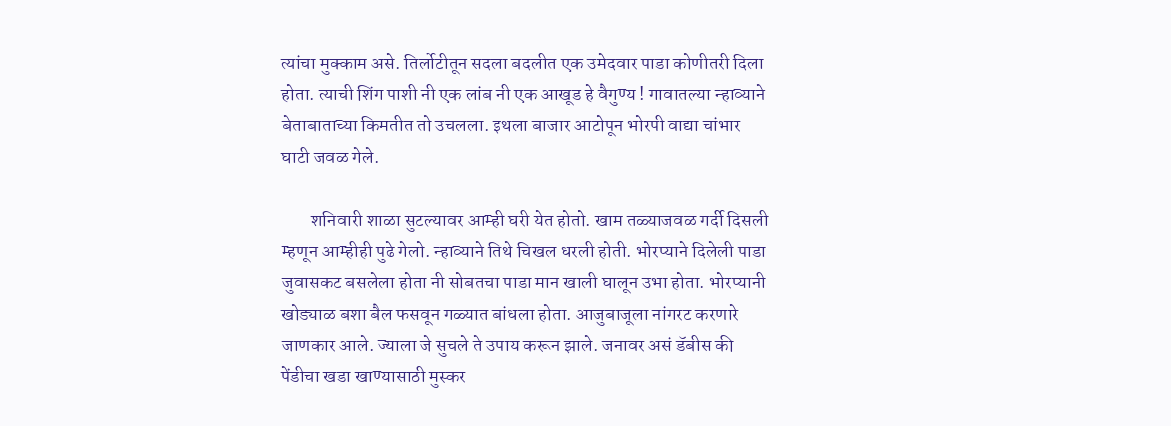त्यांचा मुक्काम असे. तिर्लोटीतून सदला बदलीत एक उमेदवार पाडा कोणीतरी दिला होता. त्याची शिंग पाशी नी एक लांब नी एक आखूड हे वैगुण्य ! गावातल्या न्हाव्याने बेताबाताच्या किमतीत तो उचलला. इथला बाजार आटोपून भोरपी वाद्या चांभार घाटी जवळ गेले.

        शनिवारी शाळा सुटल्यावर आम्ही घरी येत होतो. खाम तळ्याजवळ गर्दी दिसली म्हणून आम्हीही पुढे गेलो. न्हाव्याने तिथे चिखल धरली होती. भोरप्याने दिलेली पाडा जुवासकट बसलेला होता नी सोबतचा पाडा मान खाली घालून उभा होता. भोरप्यानी खोड्याळ बशा बैल फसवून गळ्यात बांधला होता. आजुबाजूला नांगरट करणारे जाणकार आले. ज्याला जे सुचले ते उपाय करून झाले. जनावर असं डॅबीस की पेंडीचा खडा खाण्यासाठी मुस्कर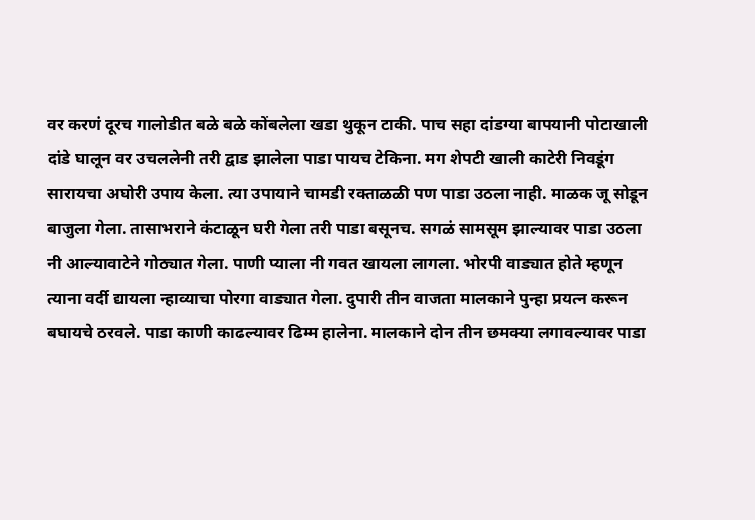वर करणं दूरच गालोडीत बळे बळे कोंबलेला खडा थुकून टाकी. पाच सहा दांडग्या बापयानी पोटाखाली दांडे घालून वर उचललेनी तरी द्वाड झालेला पाडा पायच टेकिना. मग शेपटी खाली काटेरी निवडूंग सारायचा अघोरी उपाय केला. त्या उपायाने चामडी रक्ताळळी पण पाडा उठला नाही. माळक जू सोडून बाजुला गेला. तासाभराने कंटाळून घरी गेला तरी पाडा बसूनच. सगळं सामसूम झाल्यावर पाडा उठला नी आल्यावाटेने गोठ्यात गेला. पाणी प्याला नी गवत खायला लागला. भोरपी वाड्यात होते म्हणून त्याना वर्दी द्यायला न्हाव्याचा पोरगा वाड्यात गेला. दुपारी तीन वाजता मालकाने पुन्हा प्रयत्न करून बघायचे ठरवले. पाडा काणी काढल्यावर ढिम्म हालेना. मालकाने दोन तीन छमक्या लगावल्यावर पाडा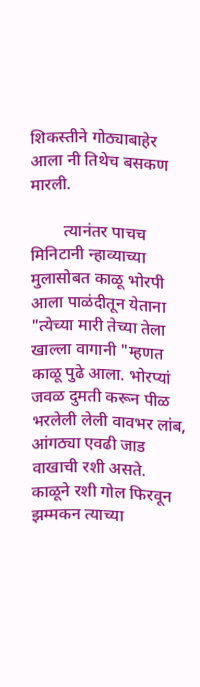शिकस्तीने गोठ्याबाहेर आला नी तिथेच बसकण मारली.

        त्यानंतर पाचच मिनिटानी न्हाव्याच्या मुलासोबत काळू भोरपी आला पाळंदीतून येताना "त्येच्या मारी तेच्या तेला खाल्ला वागानी "म्हणत काळू पुढे आला. भोरप्यां जवळ दुमती करून पीळ भरलेली लेली वावभर लांब, आंगठ्या एवढी जाड वाखाची रशी असते. काळूने रशी गोल फिरवून झम्मकन त्याच्या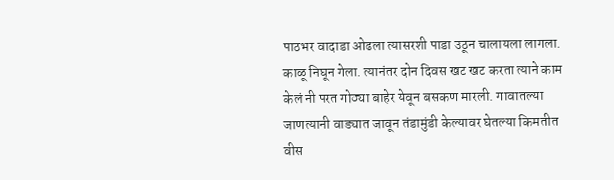पाठभर वादाडा ओढला त्यासरशी पाडा उठून चालायला लागला. काळू निघून गेला. त्यानंतर दोन दिवस खट खट करता त्याने काम केलं नी परत गोठ्या बाहेर येवून बसकण मारली. गावातल्या जाणत्यानी वाड्यात जावून तंडामुंडी केल्यावर घेतल्या किमतीत वीस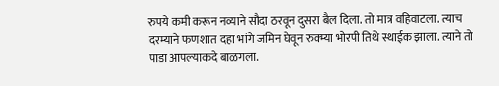रुपये कमी करून नव्याने सौदा ठरवून दुसरा बैल दिला. तो मात्र वहिवाटला. त्याच दरम्याने फणशात दहा भांगे जमिन घेवून रुक्म्या भोरपी तिथे स्थाईक झाला. त्याने तो पाडा आपल्याकदे बाळगला.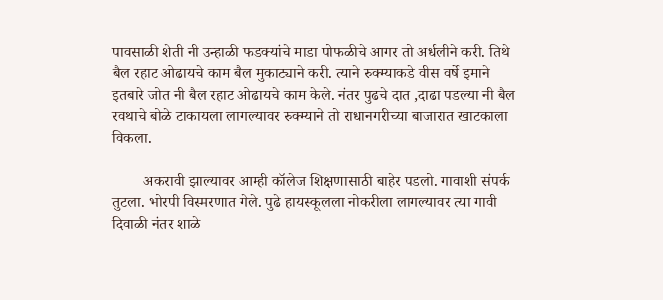पावसाळी शेती नी उन्हाळी फडक्यांचे माडा पोफळीचे आगर तो अर्धलीने करी. तिथे बैल रहाट ओढायचे काम बैल मुकाट्याने करी. त्याने रुक्म्याकडे वीस वर्षे इमाने इतबारे जोत नी बैल रहाट ओढायचे काम केले. नंतर पुढचे दात ,दाढा पडल्या नी बैल रवथाचे बोळे टाकायला लागल्यावर रुक्म्याने तो राधानगरीच्या बाजारात खाटकाला विकला.

        अकरावी झाल्यावर आम्ही कॉलेज शिक्षणासाठी बाहेर पडलो. गावाशी संपर्क तुटला. भोरपी विस्मरणात गेले. पुढे हायस्कूलला नोकरीला लागल्यावर त्या गावी दिवाळी नंतर शाळे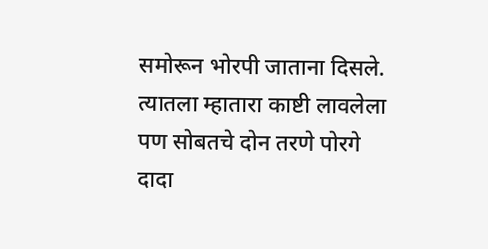समोरून भोरपी जाताना दिसले. त्यातला म्हातारा काष्टी लावलेला पण सोबतचे दोन तरणे पोरगे दादा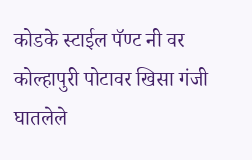कोडके स्टाईल पॅण्ट नी वर कोल्हापुरी पोटावर खिसा गंजी घातलेले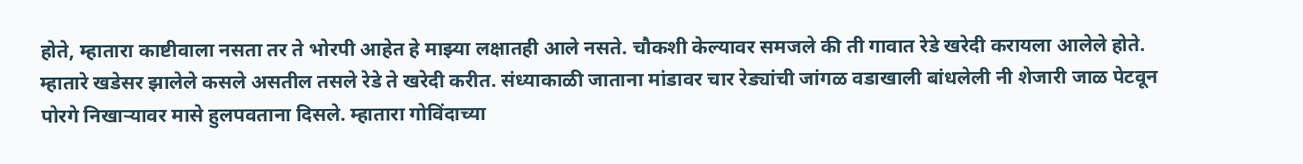होते, म्हातारा काष्टीवाला नसता तर ते भोरपी आहेत हे माझ्या लक्षातही आले नसते. चौकशी केल्यावर समजले की ती गावात रेडे खरेदी करायला आलेले होते. म्हातारे खडेसर झालेले कसले असतील तसले रेडे ते खरेदी करीत. संध्याकाळी जाताना मांडावर चार रेड्यांची जांगळ वडाखाली बांधलेली नी शेजारी जाळ पेटवून पोरगे निखाऱ्यावर मासे हुलपवताना दिसले. म्हातारा गोविंदाच्या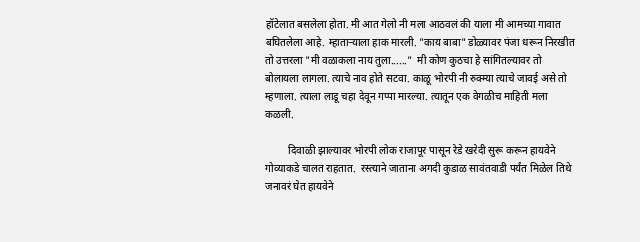हॉटेलात बसलेला होता. मी आत गेलो नी मला आठवलं की याला मी आमच्या गावात बघितलेला आहे. म्हाताऱ्याला हाक मारली. "काय बाबा" डोळ्यावर पंजा धरून निरखीत तो उत्तरला "मी वळाकला नाय तुला......"  मी कोण कुठचा हे सांगितल्यावर तो बोलायला लागला. त्याचे नाव होते सटवा. काळू भोरपी नी रुक्म्या त्याचे जावई असे तो म्हणाला. त्याला लाडू चहा देवून गप्पा मारल्या. त्यातून एक वेगळीच माहिती मला कळली.

         दिवाळी झाल्यावर भोरपी लोक राजापूर पासून रेडे खरेदी सुरू करून हायवेने गोव्याकडे चालत राहतात.  रस्त्याने जाताना अगदी कुडाळ सावंतवाडी पर्यंत मिळेल तिथे जनावरं घेत हायवेने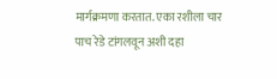मार्गक्रमणा करतात. एका रशीला चार पाच रेडे टांगलवून अशी दहा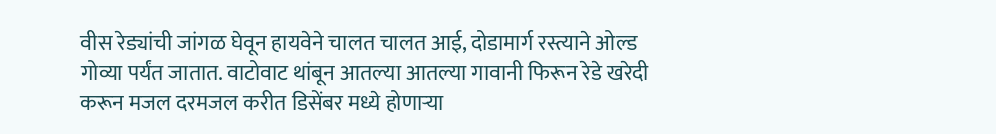वीस रेड्यांची जांगळ घेवून हायवेने चालत चालत आई, दोडामार्ग रस्त्याने ओल्ड गोव्या पर्यंत जातात. वाटोवाट थांबून आतल्या आतल्या गावानी फिरून रेडे खरेदी  करून मजल दरमजल करीत डिसेंबर मध्ये होणाऱ्या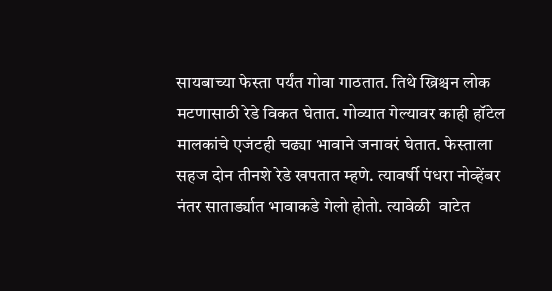सायबाच्या फेस्ता पर्यंत गोवा गाठतात. तिथे ख्रिश्चन लोक मटणासाठी रेडे विकत घेतात. गोव्यात गेल्यावर काही हॉटेल मालकांचे एजंटही चढ्या भावाने जनावरं घेतात. फेस्ताला सहज दोन तीनशे रेडे खपतात म्हणे. त्यावर्षी पंधरा नोव्हेंबर नंतर सातार्ड्यात भावाकडे गेलो होतो. त्यावेळी  वाटेत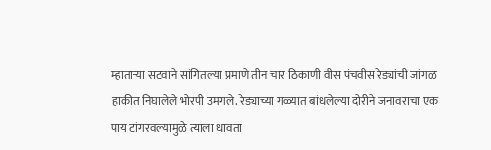म्हाताऱ्या सटवाने सांगितल्या प्रमाणे तीन चार ठिकाणी वीस पंचवीस रेड्यांची जांगळ हाकीत निघालेले भोरपी उमगले. रेड्याच्या गळ्यात बांधलेल्या दोरीने जनावराचा एक पाय टांगरवल्यामुळे त्याला धावता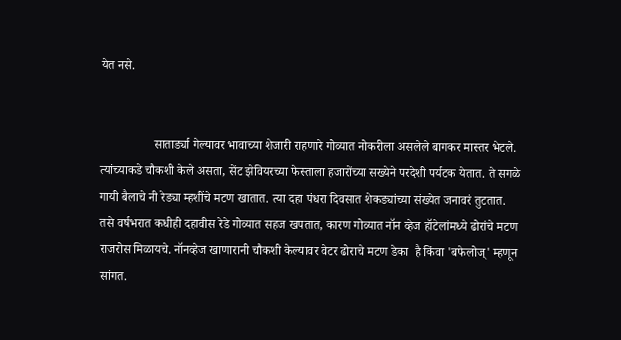येत नसे.


                 सातार्ड्या गेल्यावर भावाच्या शेजारी राहणारे गोव्यात नोकरीला असलेले बागकर मास्तर भेटले. त्यांच्याकडे चौकशी केले असता, सेंट झेवियरच्या फेस्ताला हजारोंच्या सख्येने परदेशी पर्यटक येतात. ते सगळे गायी बैलाचे नी रेड्या म्हशींचे मटण खातात. त्या दहा पंधरा दिवसात शेकड्यांच्या संख्येत जनावरं तुटतात. तसे वर्षभरात कधीही दहावीस रेडे गोव्यात सहज खपतात, कारण गोव्यात नॉन व्हेज हॉटेलांमध्ये ढोरांचे मटण राजरोस मिळायचे. नॉनव्हेज खाणारानी चौकशी केल्यावर वेटर ढोराचे मटण डेका  है किंवा 'बफेलोज्' म्हणून सांगत.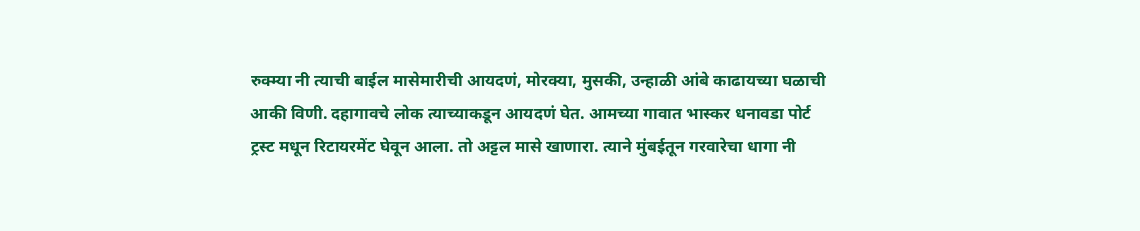रुक्म्या नी त्याची बाईल मासेमारीची आयदणं, मोरक्या, मुसकी, उन्हाळी आंबे काढायच्या घळाची आकी विणी. दहागावचे लोक त्याच्याकडून आयदणं घेत. आमच्या गावात भास्कर धनावडा पोर्ट ट्रस्ट मधून रिटायरमेंट घेवून आला. तो अट्टल मासे खाणारा. त्याने मुंबईतून गरवारेचा धागा नी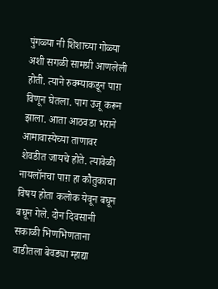पुंगळ्या नी शिशाच्या गोळ्या अशी सगळी सामग्री आणलेली होती. त्याने रुक्म्याकडून पाग़ विणून घेतला. पाग उजू करून झाला. आता आठवडा भराने आमावास्येच्या ताणावर शेवडीत जायचे होते. त्यावेळी नायलॉनचा पाग़ हा कौतुकाचा विषय होता कलोक येवून बघून बघून गेले. दोन दिवसानी सकाळी भिणभिणताना वाडीतला बेवड्या म्हाद्या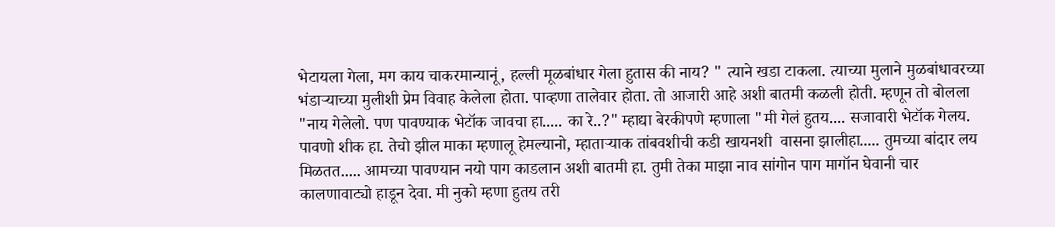भेटायला गेला, मग काय चाकरमान्यानूं, हल्ली मूळबांधार गेला हुतास की नाय? " त्याने खडा टाकला. त्याच्या मुलाने मुळबांधावरच्या भंडाऱ्याच्या मुलीशी प्रेम विवाह केलेला होता. पाव्हणा तालेवार होता. तो आजारी आहे अशी बातमी कळली होती. म्हणून तो बोलला "नाय गेलेलो. पण पावण्याक भेटॉक जावचा हा..... का रे..?" म्हाद्या बेरकीपणे म्हणाला "मी गेलं हुतय.... सजावारी भेटॉक गेलय. पावणो शीक हा. तेचो झील माका म्हणालू हेमल्यानो, म्हाताऱ्याक तांबवशीची कडी खायनशी  वासना झालीहा..... तुमच्या बांदार लय मिळतत..... आमच्या पावण्यान नयो पाग काडलान अशी बातमी हा. तुमी तेका माझा नाव सांगोन पाग मागॉन घेवानी चार कालणावाट्यो हाडून देवा. मी नुको म्हणा हुतय तरी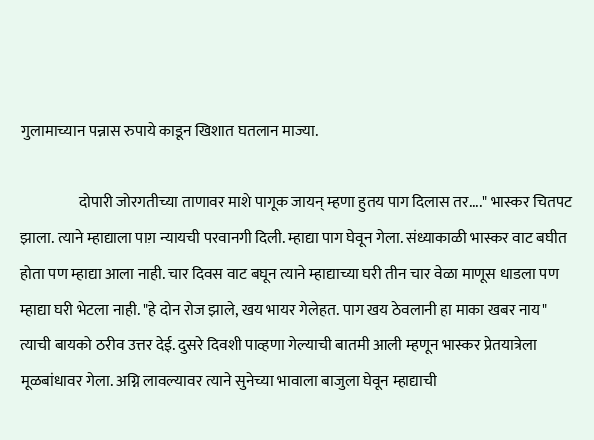गुलामाच्यान पन्नास रुपाये काडून खिशात घतलान माज्या.

                   दोपारी जोरगतीच्या ताणावर माशे पागूक जायन् म्हणा हुतय पाग दिलास तर...." भास्कर चितपट झाला. त्याने म्हाद्याला पाग़ न्यायची परवानगी दिली. म्हाद्या पाग घेवून गेला. संध्याकाळी भास्कर वाट बघीत होता पण म्हाद्या आला नाही. चार दिवस वाट बघून त्याने म्हाद्याच्या घरी तीन चार वेळा माणूस धाडला पण म्हाद्या घरी भेटला नाही. "हे दोन रोज झाले, खय भायर गेलेहत. पाग खय ठेवलानी हा माका खबर नाय" त्याची बायको ठरीव उत्तर देई. दुसरे दिवशी पाव्हणा गेल्याची बातमी आली म्हणून भास्कर प्रेतयात्रेला मूळबांधावर गेला. अग्नि लावल्यावर त्याने सुनेच्या भावाला बाजुला घेवून म्हाद्याची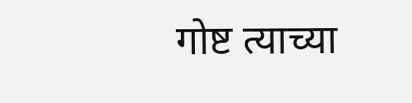गोष्ट त्याच्या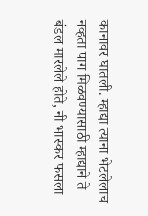कानावर घातली. म्हाद्या त्याना भेटलेलाच नव्हता पाग मिळवण्यासाठी म्हाद्याने ते बंडल मारलेले होते, नी भास्कर फसला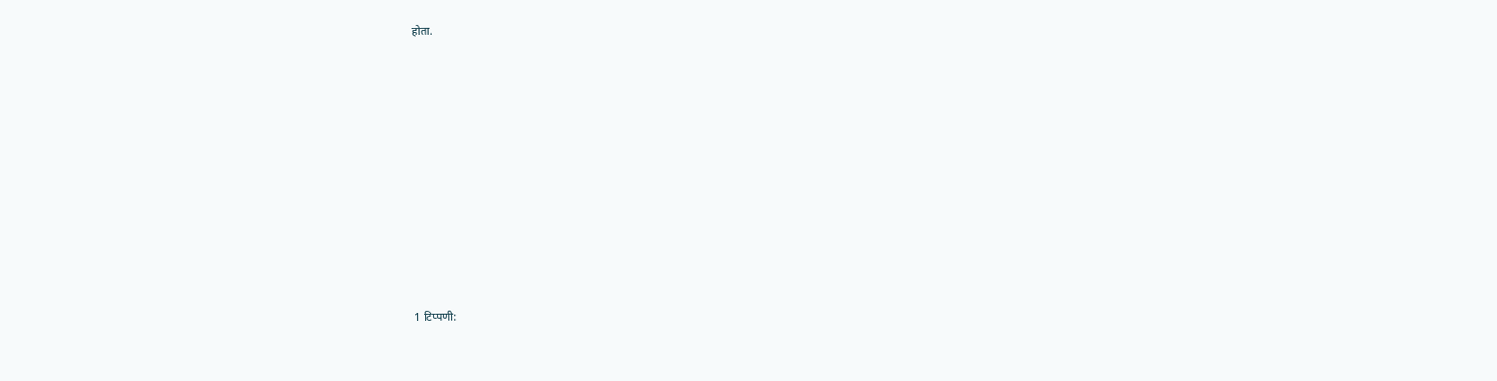होता.











1 टिप्पणी: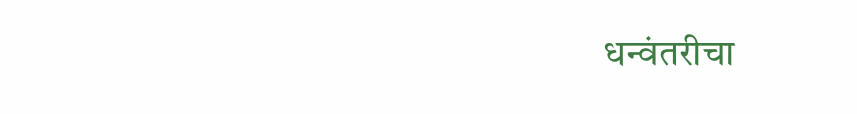धन्वंतरीचा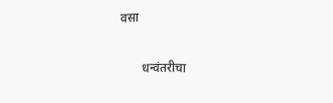वसा

       धन्वंतरीचा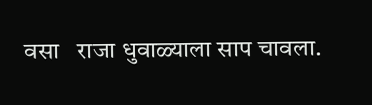वसा   राजा धुवाळ्याला साप चावला.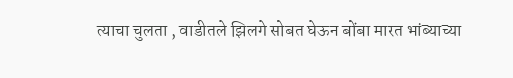त्याचा चुलता , वाडीतले झिलगे सोबत घेऊन बोंबा मारत भांब्याच्या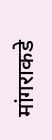मांगराकडे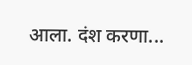आला. दंश करणा...